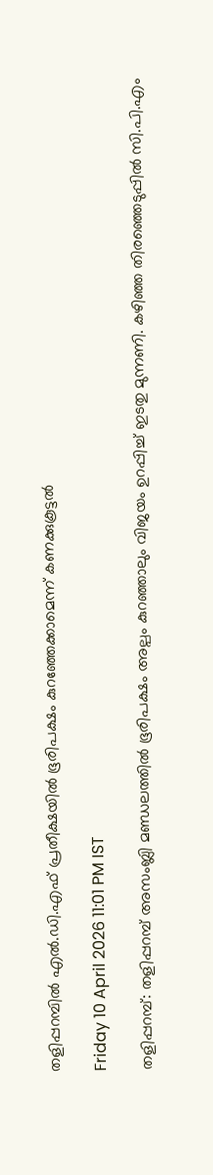തളിപ്പറമ്പിൽ എൽ.ഡി.എഫ് പ്രതീക്ഷയിൽ ഭൂരിപക്ഷം കുറഞ്ഞേക്കാമെന്ന് കണക്കുകൂട്ടൽ

Friday 10 April 2026 11:01 PM IST

തളിപ്പറമ്പ്: തളിപ്പറമ്പ് അസംബ്ലി മണ്ഡലത്തിൽ ഭൂരിപക്ഷം അല്പം കുറഞ്ഞാലും വിജയം ഉറപ്പിച്ച് ഇടതു മുന്നണി. കഴിഞ്ഞ തിരഞ്ഞെടുപ്പിൽ സി.പി.എം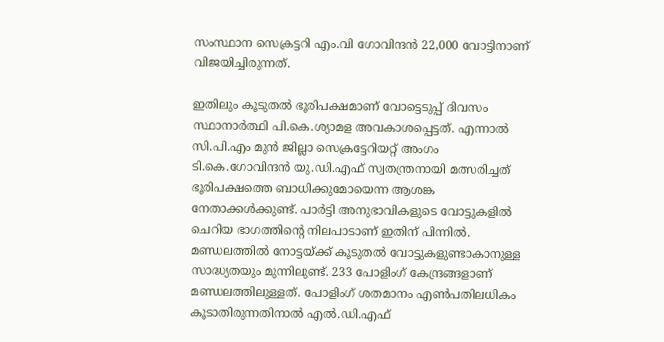സംസ്ഥാന സെക്രട്ടറി എം.വി ഗോവിന്ദൻ 22,000 വോട്ടിനാണ് വിജയിച്ചിരുന്നത്.

ഇതിലും കൂടുതൽ ഭൂരിപക്ഷമാണ് വോട്ടെടുപ്പ് ദിവസം സ്ഥാനാർത്ഥി പി.കെ.ശ്യാമള അവകാശപ്പെട്ടത്. എന്നാൽ സി.പി.എം മുൻ ജില്ലാ സെക്രട്ടേറിയറ്റ് അംഗം ടി.കെ.ഗോവിന്ദൻ യു.ഡി.എഫ് സ്വതന്ത്രനായി മത്സരിച്ചത് ഭൂരിപക്ഷത്തെ ബാധിക്കുമോയെന്ന ആശങ്ക നേതാക്കൾക്കുണ്ട്. പാർട്ടി അനുഭാവികളുടെ വോട്ടുകളിൽ ചെറിയ ഭാഗത്തിന്റെ നിലപാടാണ് ഇതിന് പിന്നിൽ. മണ്ഡലത്തിൽ നോട്ടയ്ക്ക് കൂടുതൽ വോട്ടുകളുണ്ടാകാനുള്ള സാദ്ധ്യതയും മുന്നിലുണ്ട്. 233 പോളിംഗ് കേന്ദ്രങ്ങളാണ് മണ്ഡലത്തിലുള്ളത്. പോളിംഗ് ശതമാനം എൺപതിലധികം കൂടാതിരുന്നതിനാൽ എൽ.ഡി.എഫ്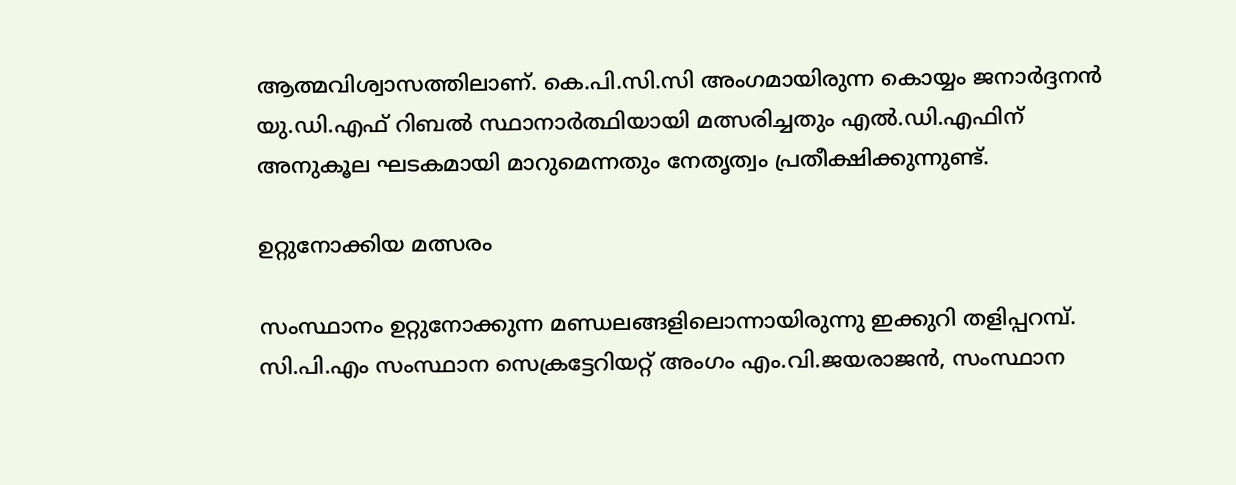ആത്മവിശ്വാസത്തിലാണ്. കെ.പി.സി.സി അംഗമായിരുന്ന കൊയ്യം ജനാർദ്ദനൻ യു.ഡി.എഫ് റിബൽ സ്ഥാനാർത്ഥിയായി മത്സരിച്ചതും എൽ.ഡി.എഫിന് അനുകൂല ഘടകമായി മാറുമെന്നതും നേതൃത്വം പ്രതീക്ഷിക്കുന്നുണ്ട്.

ഉറ്റുനോക്കിയ മത്സരം

സംസ്ഥാനം ഉറ്റുനോക്കുന്ന മണ്ഡലങ്ങളിലൊന്നായിരുന്നു ഇക്കുറി തളിപ്പറമ്പ്. സി.പി.എം സംസ്ഥാന സെക്രട്ടേറിയറ്റ് അംഗം എം.വി.ജയരാജൻ, സംസ്ഥാന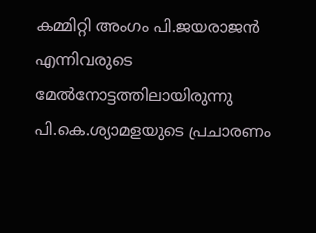കമ്മിറ്റി അംഗം പി.ജയരാജൻ എന്നിവരുടെ മേൽനോട്ടത്തിലായിരുന്നു പി.കെ.ശ്യാമളയുടെ പ്രചാരണം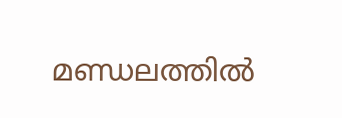മണ്ഡലത്തിൽ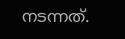നടന്നത്.